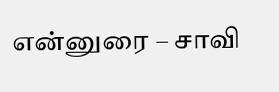என்னுரை – சாவி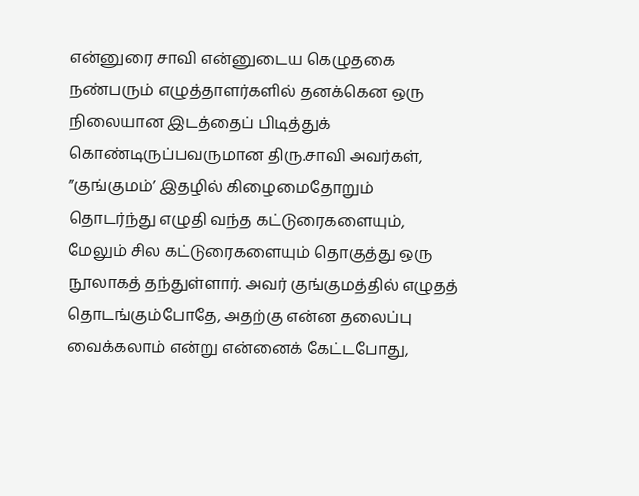என்னுரை சாவி என்னுடைய கெழுதகை நண்பரும் எழுத்தாளர்களில் தனக்கென ஒரு நிலையான இடத்தைப் பிடித்துக் கொண்டிருப்பவருமான திரு.சாவி அவர்கள், ”குங்குமம்’ இதழில் கிழைமைதோறும் தொடர்ந்து எழுதி வந்த கட்டுரைகளையும், மேலும் சில கட்டுரைகளையும் தொகுத்து ஒரு நூலாகத் தந்துள்ளார். அவர் குங்குமத்தில் எழுதத் தொடங்கும்போதே, அதற்கு என்ன தலைப்பு வைக்கலாம் என்று என்னைக் கேட்டபோது,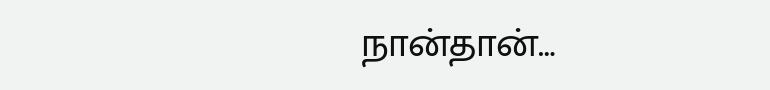நான்தான்…